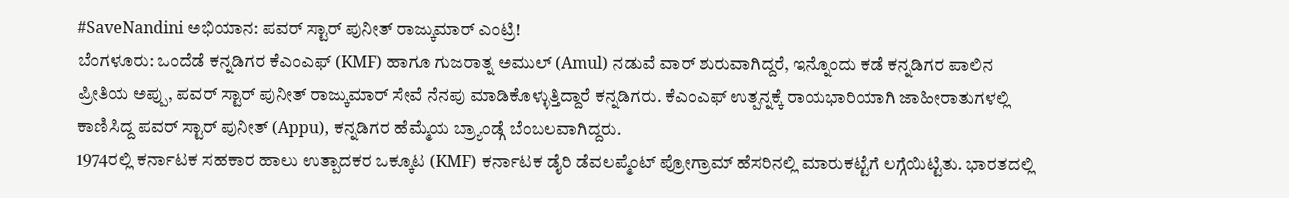#SaveNandini ಅಭಿಯಾನ: ಪವರ್ ಸ್ಟಾರ್ ಪುನೀತ್ ರಾಜ್ಕುಮಾರ್ ಎಂಟ್ರಿ!
ಬೆಂಗಳೂರು: ಒಂದೆಡೆ ಕನ್ನಡಿಗರ ಕೆಎಂಎಫ್ (KMF) ಹಾಗೂ ಗುಜರಾತ್ನ ಅಮುಲ್ (Amul) ನಡುವೆ ವಾರ್ ಶುರುವಾಗಿದ್ದರೆ, ಇನ್ನೊಂದು ಕಡೆ ಕನ್ನಡಿಗರ ಪಾಲಿನ ಪ್ರೀತಿಯ ಅಪ್ಪು, ಪವರ್ ಸ್ಟಾರ್ ಪುನೀತ್ ರಾಜ್ಕುಮಾರ್ ಸೇವೆ ನೆನಪು ಮಾಡಿಕೊಳ್ಳುತ್ತಿದ್ದಾರೆ ಕನ್ನಡಿಗರು. ಕೆಎಂಎಫ್ ಉತ್ಪನ್ನಕ್ಕೆ ರಾಯಭಾರಿಯಾಗಿ ಜಾಹೀರಾತುಗಳಲ್ಲಿ ಕಾಣಿಸಿದ್ದ ಪವರ್ ಸ್ಟಾರ್ ಪುನೀತ್ (Appu), ಕನ್ನಡಿಗರ ಹೆಮ್ಮೆಯ ಬ್ರ್ಯಾಂಡ್ಗೆ ಬೆಂಬಲವಾಗಿದ್ದರು.
1974ರಲ್ಲಿ ಕರ್ನಾಟಕ ಸಹಕಾರ ಹಾಲು ಉತ್ಪಾದಕರ ಒಕ್ಕೂಟ (KMF) ಕರ್ನಾಟಕ ಡೈರಿ ಡೆವಲಪ್ಮೆಂಟ್ ಪ್ರೋಗ್ರಾಮ್ ಹೆಸರಿನಲ್ಲಿ ಮಾರುಕಟ್ಟೆಗೆ ಲಗ್ಗೆಯಿಟ್ಟಿತು. ಭಾರತದಲ್ಲಿ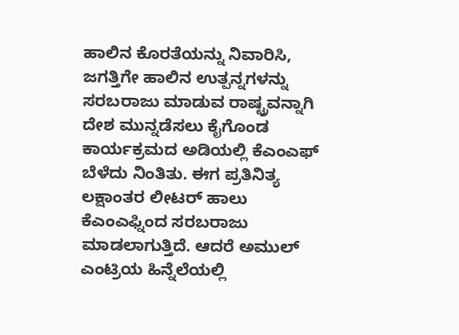ಹಾಲಿನ ಕೊರತೆಯನ್ನು ನಿವಾರಿಸಿ, ಜಗತ್ತಿಗೇ ಹಾಲಿನ ಉತ್ಪನ್ನಗಳನ್ನು ಸರಬರಾಜು ಮಾಡುವ ರಾಷ್ಟ್ರವನ್ನಾಗಿ ದೇಶ ಮುನ್ನಡೆಸಲು ಕೈಗೊಂಡ ಕಾರ್ಯಕ್ರಮದ ಅಡಿಯಲ್ಲಿ ಕೆಎಂಎಫ್ ಬೆಳೆದು ನಿಂತಿತು. ಈಗ ಪ್ರತಿನಿತ್ಯ ಲಕ್ಷಾಂತರ ಲೀಟರ್ ಹಾಲು ಕೆಎಂಎಫ್ನಿಂದ ಸರಬರಾಜು ಮಾಡಲಾಗುತ್ತಿದೆ. ಆದರೆ ಅಮುಲ್ ಎಂಟ್ರಿಯ ಹಿನ್ನೆಲೆಯಲ್ಲಿ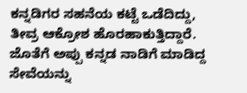ಕನ್ನಡಿಗರ ಸಹನೆಯ ಕಟ್ಟೆ ಒಡೆದಿದ್ದು, ತೀವ್ರ ಆಕ್ರೋಶ ಹೊರಹಾಕುತ್ತಿದ್ದಾರೆ. ಜೊತೆಗೆ ಅಪ್ಪು ಕನ್ನಡ ನಾಡಿಗೆ ಮಾಡಿದ್ದ ಸೇವೆಯನ್ನು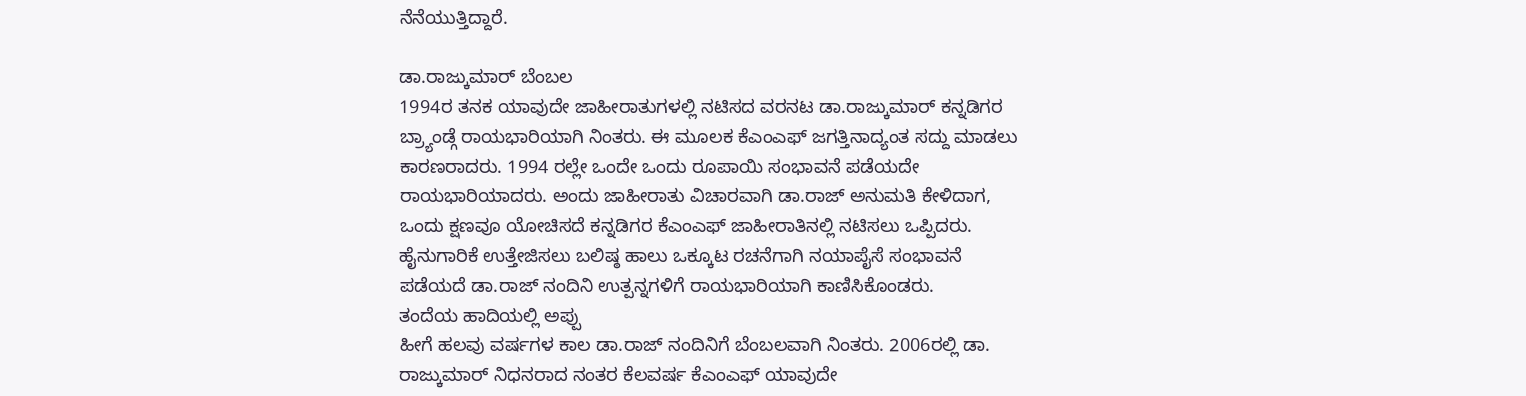ನೆನೆಯುತ್ತಿದ್ದಾರೆ.

ಡಾ.ರಾಜ್ಕುಮಾರ್ ಬೆಂಬಲ
1994ರ ತನಕ ಯಾವುದೇ ಜಾಹೀರಾತುಗಳಲ್ಲಿ ನಟಿಸದ ವರನಟ ಡಾ.ರಾಜ್ಕುಮಾರ್ ಕನ್ನಡಿಗರ ಬ್ರ್ಯಾಂಡ್ಗೆ ರಾಯಭಾರಿಯಾಗಿ ನಿಂತರು. ಈ ಮೂಲಕ ಕೆಎಂಎಫ್ ಜಗತ್ತಿನಾದ್ಯಂತ ಸದ್ದು ಮಾಡಲು ಕಾರಣರಾದರು. 1994 ರಲ್ಲೇ ಒಂದೇ ಒಂದು ರೂಪಾಯಿ ಸಂಭಾವನೆ ಪಡೆಯದೇ ರಾಯಭಾರಿಯಾದರು. ಅಂದು ಜಾಹೀರಾತು ವಿಚಾರವಾಗಿ ಡಾ.ರಾಜ್ ಅನುಮತಿ ಕೇಳಿದಾಗ, ಒಂದು ಕ್ಷಣವೂ ಯೋಚಿಸದೆ ಕನ್ನಡಿಗರ ಕೆಎಂಎಫ್ ಜಾಹೀರಾತಿನಲ್ಲಿ ನಟಿಸಲು ಒಪ್ಪಿದರು. ಹೈನುಗಾರಿಕೆ ಉತ್ತೇಜಿಸಲು ಬಲಿಷ್ಠ ಹಾಲು ಒಕ್ಕೂಟ ರಚನೆಗಾಗಿ ನಯಾಪೈಸೆ ಸಂಭಾವನೆ ಪಡೆಯದೆ ಡಾ.ರಾಜ್ ನಂದಿನಿ ಉತ್ಪನ್ನಗಳಿಗೆ ರಾಯಭಾರಿಯಾಗಿ ಕಾಣಿಸಿಕೊಂಡರು.
ತಂದೆಯ ಹಾದಿಯಲ್ಲಿ ಅಪ್ಪು
ಹೀಗೆ ಹಲವು ವರ್ಷಗಳ ಕಾಲ ಡಾ.ರಾಜ್ ನಂದಿನಿಗೆ ಬೆಂಬಲವಾಗಿ ನಿಂತರು. 2006ರಲ್ಲಿ ಡಾ. ರಾಜ್ಕುಮಾರ್ ನಿಧನರಾದ ನಂತರ ಕೆಲವರ್ಷ ಕೆಎಂಎಫ್ ಯಾವುದೇ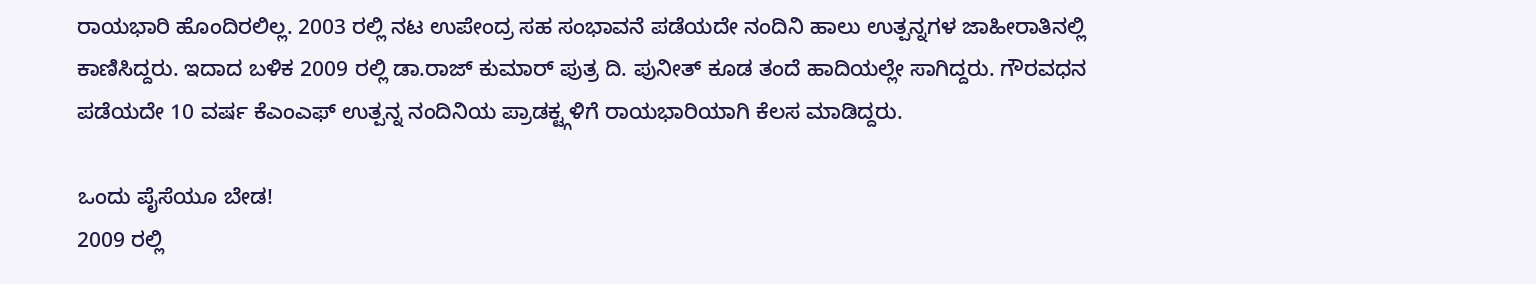ರಾಯಭಾರಿ ಹೊಂದಿರಲಿಲ್ಲ. 2003 ರಲ್ಲಿ ನಟ ಉಪೇಂದ್ರ ಸಹ ಸಂಭಾವನೆ ಪಡೆಯದೇ ನಂದಿನಿ ಹಾಲು ಉತ್ಪನ್ನಗಳ ಜಾಹೀರಾತಿನಲ್ಲಿ ಕಾಣಿಸಿದ್ದರು. ಇದಾದ ಬಳಿಕ 2009 ರಲ್ಲಿ ಡಾ.ರಾಜ್ ಕುಮಾರ್ ಪುತ್ರ ದಿ. ಪುನೀತ್ ಕೂಡ ತಂದೆ ಹಾದಿಯಲ್ಲೇ ಸಾಗಿದ್ದರು. ಗೌರವಧನ ಪಡೆಯದೇ 10 ವರ್ಷ ಕೆಎಂಎಫ್ ಉತ್ಪನ್ನ ನಂದಿನಿಯ ಪ್ರಾಡಕ್ಟ್ಗಳಿಗೆ ರಾಯಭಾರಿಯಾಗಿ ಕೆಲಸ ಮಾಡಿದ್ದರು.

ಒಂದು ಪೈಸೆಯೂ ಬೇಡ!
2009 ರಲ್ಲಿ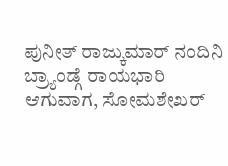ಪುನೀತ್ ರಾಜ್ಕುಮಾರ್ ನಂದಿನಿ ಬ್ರ್ಯಾಂಡ್ಗೆ ರಾಯಭಾರಿ ಆಗುವಾಗ, ಸೋಮಶೇಖರ್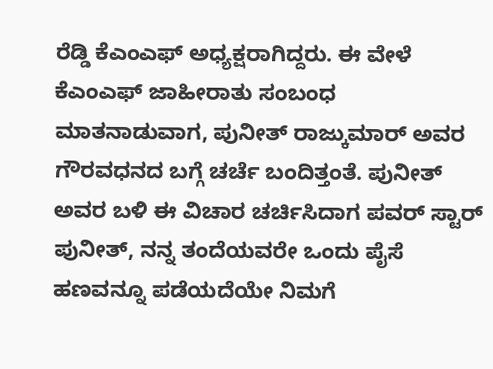ರೆಡ್ಡಿ ಕೆಎಂಎಫ್ ಅಧ್ಯಕ್ಷರಾಗಿದ್ದರು. ಈ ವೇಳೆ ಕೆಎಂಎಫ್ ಜಾಹೀರಾತು ಸಂಬಂಧ ಮಾತನಾಡುವಾಗ, ಪುನೀತ್ ರಾಜ್ಕುಮಾರ್ ಅವರ ಗೌರವಧನದ ಬಗ್ಗೆ ಚರ್ಚೆ ಬಂದಿತ್ತಂತೆ. ಪುನೀತ್ ಅವರ ಬಳಿ ಈ ವಿಚಾರ ಚರ್ಚಿಸಿದಾಗ ಪವರ್ ಸ್ಟಾರ್ ಪುನೀತ್, ನನ್ನ ತಂದೆಯವರೇ ಒಂದು ಪೈಸೆ ಹಣವನ್ನೂ ಪಡೆಯದೆಯೇ ನಿಮಗೆ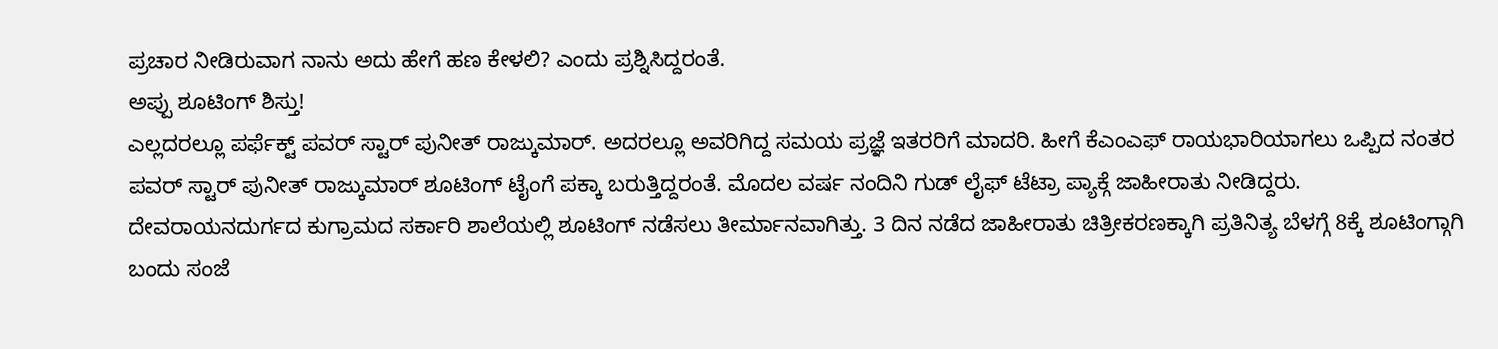ಪ್ರಚಾರ ನೀಡಿರುವಾಗ ನಾನು ಅದು ಹೇಗೆ ಹಣ ಕೇಳಲಿ? ಎಂದು ಪ್ರಶ್ನಿಸಿದ್ದರಂತೆ.
ಅಪ್ಪು ಶೂಟಿಂಗ್ ಶಿಸ್ತು!
ಎಲ್ಲದರಲ್ಲೂ ಪರ್ಫೆಕ್ಟ್ ಪವರ್ ಸ್ಟಾರ್ ಪುನೀತ್ ರಾಜ್ಕುಮಾರ್. ಅದರಲ್ಲೂ ಅವರಿಗಿದ್ದ ಸಮಯ ಪ್ರಜ್ಞೆ ಇತರರಿಗೆ ಮಾದರಿ. ಹೀಗೆ ಕೆಎಂಎಫ್ ರಾಯಭಾರಿಯಾಗಲು ಒಪ್ಪಿದ ನಂತರ ಪವರ್ ಸ್ಟಾರ್ ಪುನೀತ್ ರಾಜ್ಕುಮಾರ್ ಶೂಟಿಂಗ್ ಟೈಂಗೆ ಪಕ್ಕಾ ಬರುತ್ತಿದ್ದರಂತೆ. ಮೊದಲ ವರ್ಷ ನಂದಿನಿ ಗುಡ್ ಲೈಫ್ ಟೆಟ್ರಾ ಪ್ಯಾಕ್ಗೆ ಜಾಹೀರಾತು ನೀಡಿದ್ದರು. ದೇವರಾಯನದುರ್ಗದ ಕುಗ್ರಾಮದ ಸರ್ಕಾರಿ ಶಾಲೆಯಲ್ಲಿ ಶೂಟಿಂಗ್ ನಡೆಸಲು ತೀರ್ಮಾನವಾಗಿತ್ತು. 3 ದಿನ ನಡೆದ ಜಾಹೀರಾತು ಚಿತ್ರೀಕರಣಕ್ಕಾಗಿ ಪ್ರತಿನಿತ್ಯ ಬೆಳಗ್ಗೆ 8ಕ್ಕೆ ಶೂಟಿಂಗ್ಗಾಗಿ ಬಂದು ಸಂಜೆ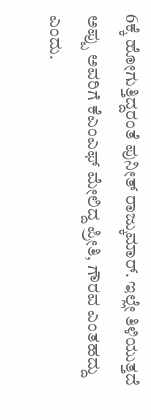6ಕ್ಕೆ ಹೋಗುತ್ತಿದ್ದರಂತೆ ಪುನೀತ್ ರಾಜ್ಕುಮಾರ್. ಇಲ್ಲೇ ತಿಳಿಯುತ್ತದೆ ಅಪ್ಪು ಅವರಿಗೆ ಕೆಎಂಎಫ್ ಮೇಲಿದ್ದ ಪ್ರೀತಿ, ಗೌರವ ಎಂತಹದ್ದು ಎಂದು.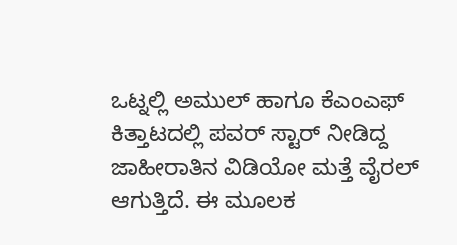ಒಟ್ನಲ್ಲಿ ಅಮುಲ್ ಹಾಗೂ ಕೆಎಂಎಫ್ ಕಿತ್ತಾಟದಲ್ಲಿ ಪವರ್ ಸ್ಟಾರ್ ನೀಡಿದ್ದ ಜಾಹೀರಾತಿನ ವಿಡಿಯೋ ಮತ್ತೆ ವೈರಲ್ ಆಗುತ್ತಿದೆ. ಈ ಮೂಲಕ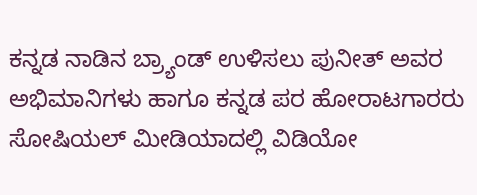ಕನ್ನಡ ನಾಡಿನ ಬ್ರ್ಯಾಂಡ್ ಉಳಿಸಲು ಪುನೀತ್ ಅವರ ಅಭಿಮಾನಿಗಳು ಹಾಗೂ ಕನ್ನಡ ಪರ ಹೋರಾಟಗಾರರು ಸೋಷಿಯಲ್ ಮೀಡಿಯಾದಲ್ಲಿ ವಿಡಿಯೋ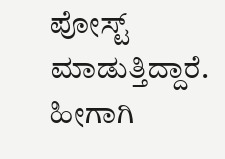ಪೋಸ್ಟ್ ಮಾಡುತ್ತಿದ್ದಾರೆ. ಹೀಗಾಗಿ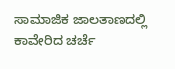ಸಾಮಾಜಿಕ ಜಾಲತಾಣದಲ್ಲಿ ಕಾವೇರಿದ ಚರ್ಚೆ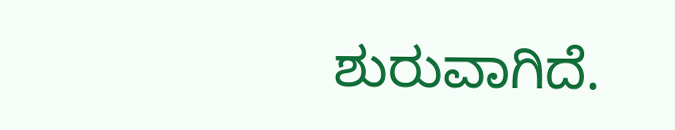ಶುರುವಾಗಿದೆ.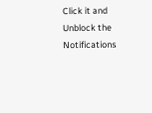Click it and Unblock the Notifications